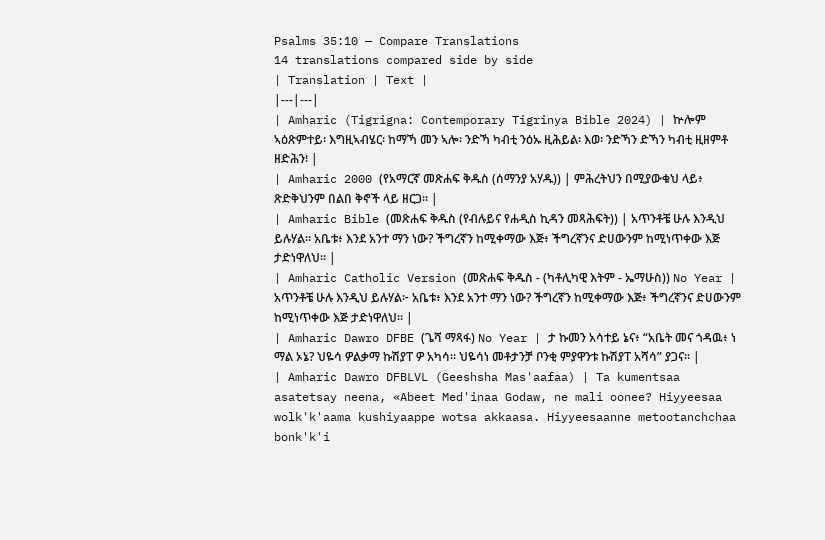Psalms 35:10 — Compare Translations
14 translations compared side by side
| Translation | Text |
|---|---|
| Amharic (Tigrigna: Contemporary Tigrinya Bible 2024) | ኵሎም ኣዕጽምተይ፡ እግዚኣብሄር፡ ከማኻ መን ኣሎ፡ ንድኻ ካብቲ ንዕኡ ዚሕይል፡ እወ፡ ንድኻን ድኻን ካብቲ ዚዘምቶ ዘድሕን፧ |
| Amharic 2000 (የአማርኛ መጽሐፍ ቅዱስ (ሰማንያ አሃዱ)) | ምሕረትህን በሚያውቁህ ላይ፥ ጽድቅህንም በልበ ቅኖች ላይ ዘርጋ። |
| Amharic Bible (መጽሐፍ ቅዱስ (የብሉይና የሐዲስ ኪዳን መጻሕፍት)) | አጥንቶቼ ሁሉ እንዲህ ይሉሃል። አቤቱ፥ እንደ አንተ ማን ነው? ችግረኛን ከሚቀማው እጅ፥ ችግረኛንና ድሀውንም ከሚነጥቀው እጅ ታድነዋለህ። |
| Amharic Catholic Version (መጽሐፍ ቅዱስ - (ካቶሊካዊ እትም - ኤማሁስ)) No Year | አጥንቶቼ ሁሉ እንዲህ ይሉሃል፦ አቤቱ፥ እንደ አንተ ማን ነው? ችግረኛን ከሚቀማው እጅ፥ ችግረኛንና ድሀውንም ከሚነጥቀው እጅ ታድነዋለህ። |
| Amharic Dawro DFBE (ጌሻ ማጻፋ) No Year | ታ ኩመን አሳተይ ኔና፥ “አቤት መና ጎዳዉ፥ ነ ማል ኦኔ? ህዬሳ ዎልቃማ ኩሽያፐ ዎ አካሳ። ህዬሳነ መቶታንቻ ቦንቂ ምያዋንቱ ኩሽያፐ አሻሳ” ያጋና። |
| Amharic Dawro DFBLVL (Geeshsha Mas'aafaa) | Ta kumentsaa asatetsay neena, «Abeet Med'inaa Godaw, ne mali oonee? Hiyyeesaa wolk'k'aama kushiyaappe wotsa akkaasa. Hiyyeesaanne metootanchchaa bonk'k'i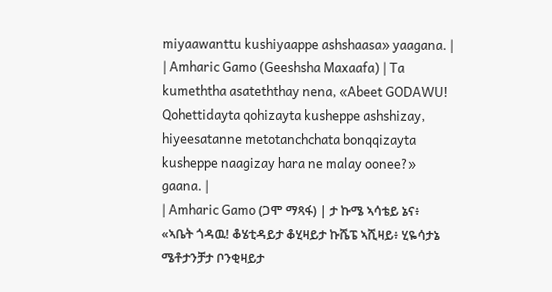miyaawanttu kushiyaappe ashshaasa» yaagana. |
| Amharic Gamo (Geeshsha Maxaafa) | Ta kumeththa asateththay nena, «Abeet GODAWU! Qohettidayta qohizayta kusheppe ashshizay, hiyeesatanne metotanchchata bonqqizayta kusheppe naagizay hara ne malay oonee?» gaana. |
| Amharic Gamo (ጋሞ ማጻፋ) | ታ ኩሜ ኣሳቴይ ኔና፥ «ኣቤት ጎዳዉ! ቆሄቲዳይታ ቆሂዛይታ ኩሼፔ ኣሺዛይ፥ ሂዬሳታኔ ሜቶታንቻታ ቦንቂዛይታ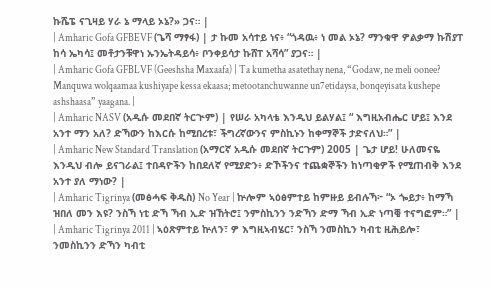ኩሼፔ ናጊዛይ ሃራ ኔ ማላይ ኦኔ?» ጋና። |
| Amharic Gofa GFBEVF (ጌሻ ማፃፋ) | ታ ኩመ አሳተይ ነና፥ “ጎዳዉ፥ ነ መል ኦኔ? ማንቁዋ ዎልቃማ ኩሽያፐ ከሳ ኤካሳ፤ መቶታንቹዋነ ኡንኤትዳይሳ፥ ቦንቀይሳታ ኩሸፐ አሻሳ” ያጋና። |
| Amharic Gofa GFBLVF (Geeshsha Maxaafa) | Ta kumetha asatethay nena, “Godaw, ne meli oonee? Manquwa wolqaamaa kushiyape kessa ekaasa; metootanchuwanne un7etidaysa, bonqeyisata kushepe ashshaasa” yaagana. |
| Amharic NASV (አዲሱ መደበኛ ትርጒም) | የሠራ አካላቴ እንዲህ ይልሃል፤ “ እግዚአብሔር ሆይ፤ እንደ አንተ ማን አለ? ድኻውን ከእርሱ ከሚበረቱ፣ ችግረኛውንና ምስኪኑን ከቀማኞች ታድናለህ።” |
| Amharic New Standard Translation (አማርኛ አዲሱ መደበኛ ትርጉም) 2005 | ጌታ ሆይ! ሁለመናዬ እንዲህ ብሎ ይናገራል፤ ተበዳዮችን ከበደለኛ የሚያድን፥ ድኾችንና ተጨቋኞችን ከነጣቂዎች የሚጠብቅ እንደ አንተ ያለ ማነው? |
| Amharic Tigrinya (መፅሓፍ ቅዱስ) No Year | ኵሎም ኣዕፅምተይ ከምዙይ ይብሉኻ፦ “ኦ ጐይታ፥ ከማኻ ዝበለ መን እዩ? ንስኻ ነቲ ድኻ ኻብ ኢድ ዝኸትሮ፤ ንምስኪንን ንድኻን ድማ ኻብ ኢድ ነጣቒ ተናግፎም።” |
| Amharic Tigrinya 2011 | ኣዕጽምተይ ኵለን፣ ዎ እግዚኣብሄር፣ ንስኻ ንመስኪን ካብቲ ዚሕይሎ፣ ንመስኪንን ድኻን ካብቲ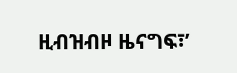ዚብዝብዞ ዜናግፍ፣’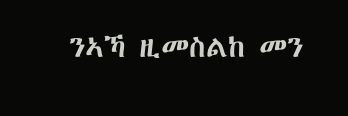ንኣኻ ዚመስልከ መን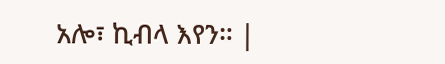አሎ፣ ኪብላ እየን። |